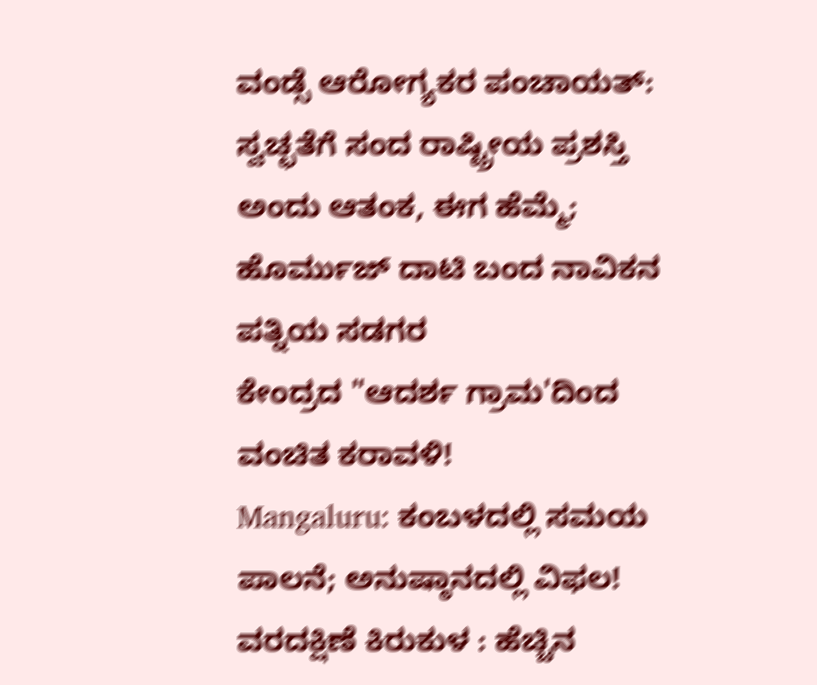ವಂಡ್ಸೆ ಆರೋಗ್ಯಕರ ಪಂಚಾಯತ್: ಸ್ವಚ್ಛತೆಗೆ ಸಂದ ರಾಷ್ಟ್ರೀಯ ಪ್ರಶಸ್ತಿ
ಅಂದು ಆತಂಕ, ಈಗ ಹೆಮ್ಮೆ; ಹೊರ್ಮುಜ್ ದಾಟಿ ಬಂದ ನಾವಿಕನ ಪತ್ನಿಯ ಸಡಗರ
ಕೇಂದ್ರದ "ಆದರ್ಶ ಗ್ರಾಮ'ದಿಂದ ವಂಚಿತ ಕರಾವಳಿ!
Mangaluru: ಕಂಬಳದಲ್ಲಿ ಸಮಯ ಪಾಲನೆ; ಅನುಷ್ಠಾನದಲ್ಲಿ ವಿಫಲ!
ವರದಕ್ಷಿಣೆ ಕಿರುಕುಳ : ಹೆಚ್ಚಿನ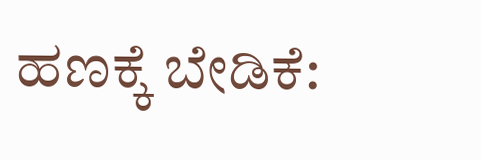ಹಣಕ್ಕೆ ಬೇಡಿಕೆ: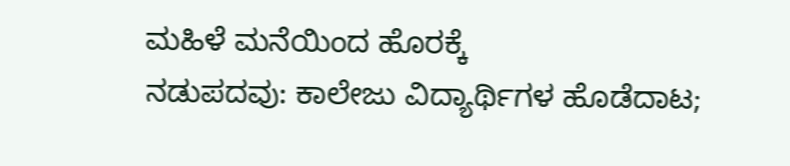ಮಹಿಳೆ ಮನೆಯಿಂದ ಹೊರಕ್ಕೆ
ನಡುಪದವು: ಕಾಲೇಜು ವಿದ್ಯಾರ್ಥಿಗಳ ಹೊಡೆದಾಟ;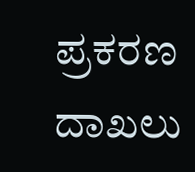ಪ್ರಕರಣ ದಾಖಲು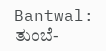Bantwal: ತುಂಬೆ-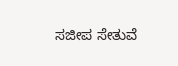ಸಜೀಪ ಸೇತುವೆ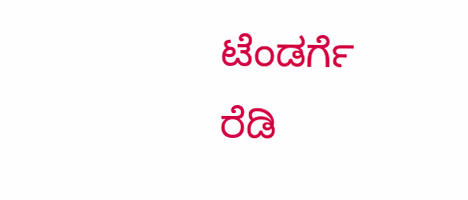ಟೆಂಡರ್ಗೆ ರೆಡಿ